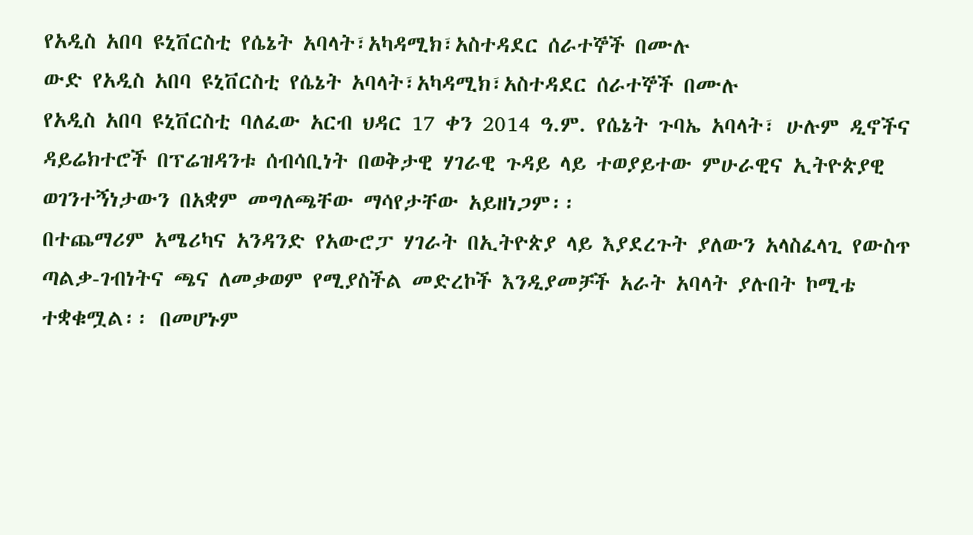የአዲስ አበባ ዩኒቨርስቲ የሴኔት አባላት፣አካዳሚክ፣አስተዳደር ሰራተኞች በሙሉ
ውድ የአዲስ አበባ ዩኒቨርስቲ የሴኔት አባላት፣አካዳሚክ፣አስተዳደር ሰራተኞች በሙሉ
የአዲስ አበባ ዩኒቨርስቲ ባለፈው አርብ ህዳር 17 ቀን 2014 ዓ.ም. የሴኔት ጉባኤ አባላት፣ ሁሉም ዲኖችና ዳይሬክተሮች በፕሬዝዳንቱ ሰብሳቢነት በወቅታዊ ሃገራዊ ጉዳይ ላይ ተወያይተው ምሁራዊና ኢትዮጵያዊ ወገንተኝነታውን በአቋም መግለጫቸው ማሳየታቸው አይዘነጋም፡፡
በተጨማሪም አሜሪካና አንዳንድ የአውሮፓ ሃገራት በኢትዮጵያ ላይ እያደረጉት ያለውን አላስፈላጊ የውስጥ ጣልቃ-ገብነትና ጫና ለመቃወም የሚያስችል መድረኮች እንዲያመቻች አራት አባላት ያሉበት ኮሚቴ ተቋቁሟል፡፡ በመሆኑም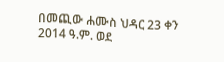በመጪው ሐሙስ ህዳር 23 ቀን 2014 ዓ.ም. ወደ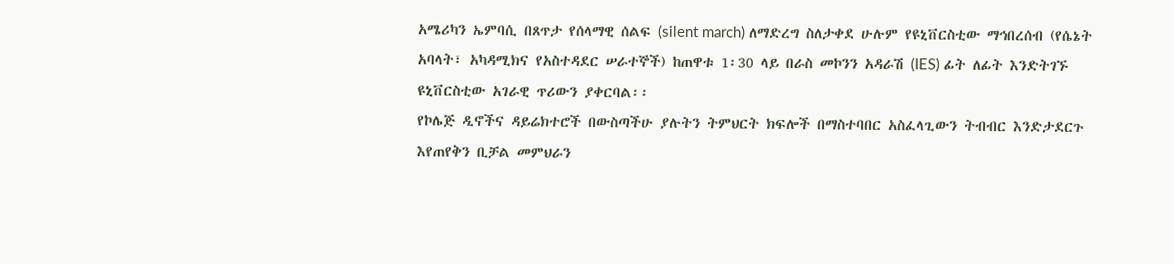አሜሪካን ኤምባሲ በጸጥታ የሰላማዊ ሰልፍ (silent march) ለማድረግ ስለታቀደ ሁሉም የዩኒቨርስቲው ማኅበረሰብ (የሴኔት አባላት፣ አካዳሚክና የአስተዳደር ሠራተኞች) ከጠዋቱ 1፡30 ላይ በራስ መኮንን አዳራሽ (IES) ፊት ለፊት እንድትገኙ ዩኒቨርስቲው አገራዊ ጥሪውን ያቀርባል፡፡
የኮሌጅ ዲኖችና ዳይሬክተሮች በውስጣችሁ ያሉትን ትምህርት ክፍሎች በማስተባበር አስፈላጊውን ትብብር እንድታደርጉ እየጠየቅን ቢቻል መምህራን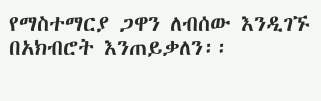የማስተማርያ ጋዋን ለብሰው እንዲገኙ በአክብሮት እንጠይቃለን፡፡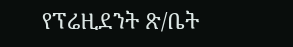የፕሬዚደንት ጽ/ቤት